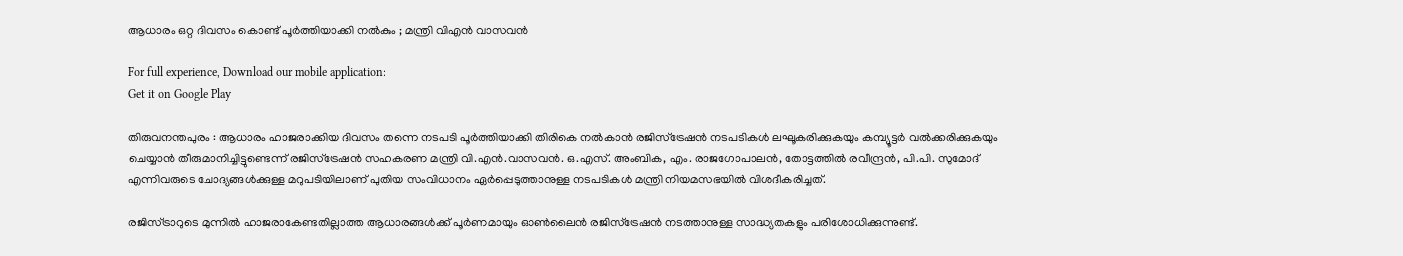ആധാരം ഒറ്റ ദിവസം കൊണ്ട് പൂര്‍ത്തിയാക്കി നല്‍കും ; മന്ത്രി വിഎന്‍ വാസവന്‍

For full experience, Download our mobile application:
Get it on Google Play

തിരുവനന്തപുരം : ആധാരം ഹാജരാക്കിയ ദിവസം തന്നെ നടപടി പൂര്‍ത്തിയാക്കി തിരികെ നല്‍കാന്‍ രജിസ്‌ട്രേഷന്‍ നടപടികള്‍ ലഘൂകരിക്കുകയും കമ്പ്യൂട്ടര്‍ വല്‍ക്കരിക്കുകയും ചെയ്യാന്‍ തീരുമാനിച്ചിട്ടുണ്ടെന്ന് രജിസ്‌ട്രേഷന്‍ സഹകരണ മന്ത്രി വി.എന്‍.വാസവന്‍. ഒ.എസ്. അംബിക, എം. രാജഗോപാലന്‍, തോട്ടത്തില്‍ രവീന്ദ്രന്‍, പി.പി. സുമോദ് എന്നിവരുടെ ചോദ്യങ്ങള്‍ക്കുള്ള മറുപടിയിലാണ് പുതിയ സംവിധാനം ഏര്‍പ്പെടുത്താനുള്ള നടപടികള്‍ മന്ത്രി നിയമസഭയില്‍ വിശദീകരിച്ചത്.

രജിസ്ട്രാറുടെ മുന്നില്‍ ഹാജരാകേണ്ടതില്ലാത്ത ആധാരങ്ങള്‍ക്ക് പൂര്‍ണമായും ഓണ്‍ലൈന്‍ രജിസ്‌ട്രേഷന്‍ നടത്താനുള്ള സാദ്ധ്യതകളും പരിശോധിക്കുന്നുണ്ട്.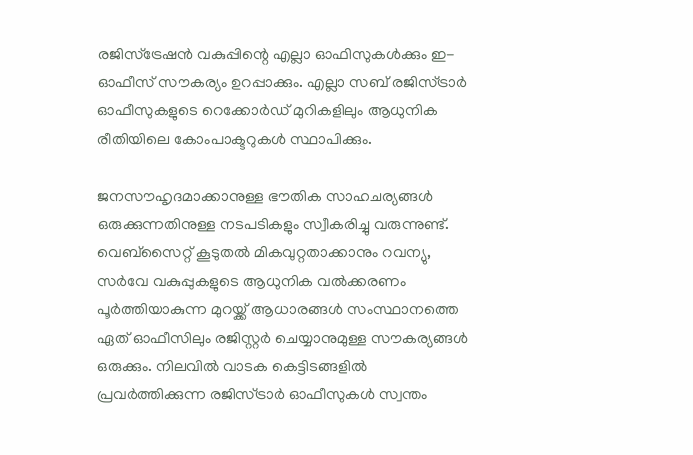രജിസ്‌ട്രേഷന്‍ വകുപ്പിന്റെ എല്ലാ ഓഫിസുകള്‍ക്കും ഇ-ഓഫീസ് സൗകര്യം ഉറപ്പാക്കും. എല്ലാ സബ് രജിസ്ട്രാര്‍ ഓഫീസുകളുടെ റെക്കോര്‍ഡ് മുറികളിലും ആധുനിക രീതിയിലെ കോംപാക്ടറുകള്‍ സ്ഥാപിക്കും.

ജനസൗഹൃദമാക്കാനുള്ള ഭൗതിക സാഹചര്യങ്ങള്‍ ഒരുക്കുന്നതിനുള്ള നടപടികളും സ്വീകരിച്ചു വരുന്നുണ്ട്. വെബ്‌സൈറ്റ് കൂടുതല്‍ മികവുറ്റതാക്കാനും റവന്യു, സര്‍വേ വകുപ്പുകളുടെ ആധുനിക വല്‍ക്കരണം പൂര്‍ത്തിയാകുന്ന മുറയ്ക്ക് ആധാരങ്ങള്‍ സംസ്ഥാനത്തെ ഏത് ഓഫീസിലും രജിസ്റ്റര്‍ ചെയ്യാനുമുള്ള സൗകര്യങ്ങള്‍ ഒരുക്കും. നിലവില്‍ വാടക കെട്ടിടങ്ങളില്‍ പ്രവര്‍ത്തിക്കുന്ന രജിസ്ട്രാര്‍ ഓഫീസുകള്‍ സ്വന്തം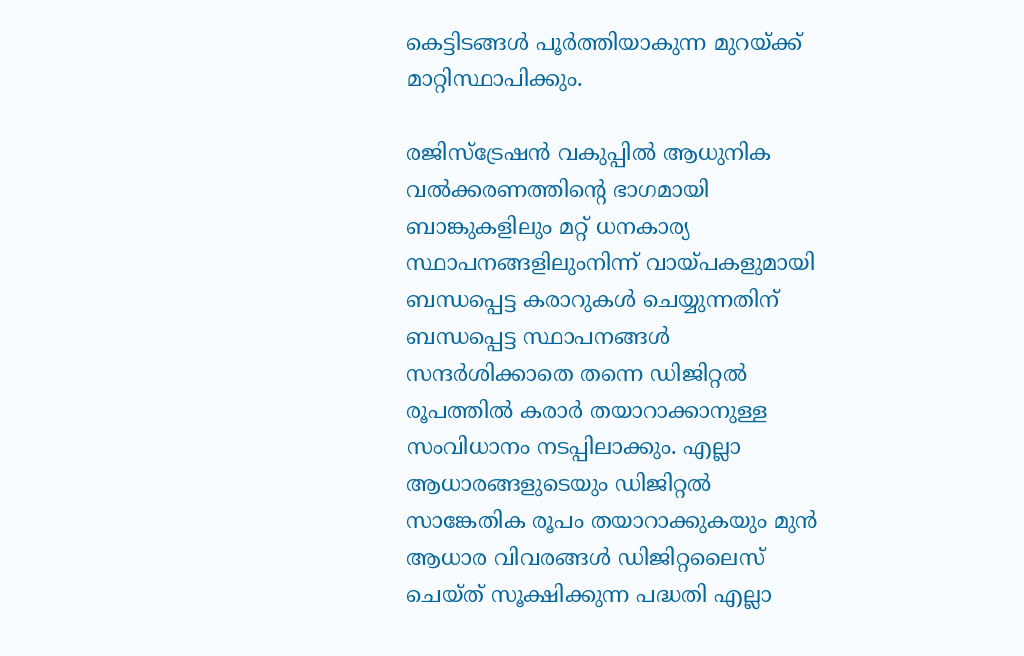കെട്ടിടങ്ങള്‍ പൂര്‍ത്തിയാകുന്ന മുറയ്ക്ക് മാറ്റിസ്ഥാപിക്കും.

രജിസ്‌ട്രേഷന്‍ വകുപ്പില്‍ ആധുനിക വല്‍ക്കരണത്തിന്റെ ഭാഗമായി ബാങ്കുകളിലും മറ്റ് ധനകാര്യ സ്ഥാപനങ്ങളിലുംനിന്ന് വായ്പകളുമായി ബന്ധപ്പെട്ട കരാറുകള്‍ ചെയ്യുന്നതിന് ബന്ധപ്പെട്ട സ്ഥാപനങ്ങള്‍ സന്ദര്‍ശിക്കാതെ തന്നെ ഡിജിറ്റല്‍ രൂപത്തില്‍ കരാര്‍ തയാറാക്കാനുള്ള സംവിധാനം നടപ്പിലാക്കും. എല്ലാ ആധാരങ്ങളുടെയും ഡിജിറ്റല്‍ സാങ്കേതിക രൂപം തയാറാക്കുകയും മുന്‍ ആധാര വിവരങ്ങള്‍ ഡിജിറ്റലൈസ് ചെയ്ത് സൂക്ഷിക്കുന്ന പദ്ധതി എല്ലാ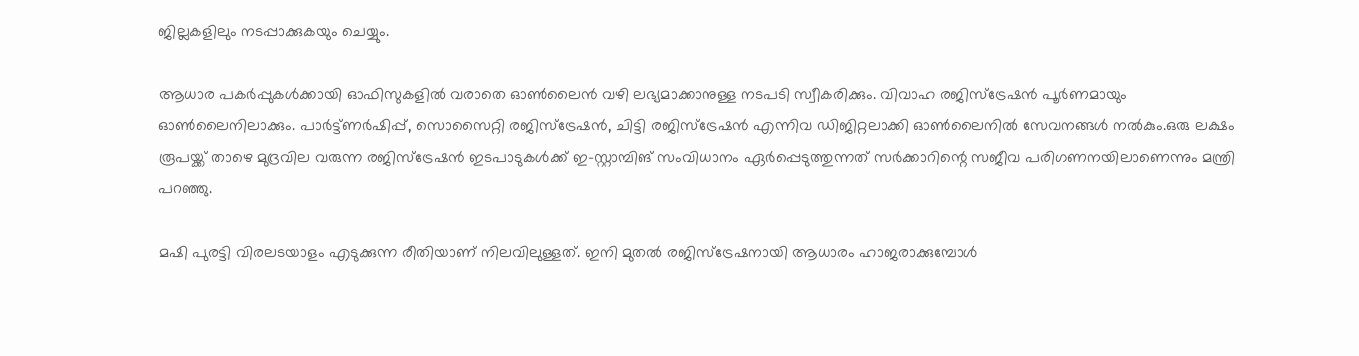ജില്ലകളിലും നടപ്പാക്കുകയും ചെയ്യും.

ആധാര പകര്‍പ്പുകള്‍ക്കായി ഓഫിസുകളില്‍ വരാതെ ഓണ്‍ലൈന്‍ വഴി ലഭ്യമാക്കാനുള്ള നടപടി സ്വീകരിക്കും. വിവാഹ രജിസ്‌ട്രേഷന്‍ പൂര്‍ണമായും ഓണ്‍ലൈനിലാക്കും. പാര്‍ട്ട്ണര്‍ഷിപ്പ്, സൊസൈറ്റി രജിസ്‌ട്രേഷന്‍, ചിട്ടി രജിസ്‌ട്രേഷന്‍ എന്നിവ ഡിജിറ്റലാക്കി ഓണ്‍ലൈനില്‍ സേവനങ്ങള്‍ നല്‍കും.ഒരു ലക്ഷം രൂപയ്ക്ക് താഴെ മുദ്രവില വരുന്ന രജിസ്‌ട്രേഷന്‍ ഇടപാടുകള്‍ക്ക് ഇ-സ്റ്റാമ്പിങ് സംവിധാനം ഏര്‍പ്പെടുത്തുന്നത് സര്‍ക്കാറിന്റെ സജീവ പരിഗണനയിലാണെന്നും മന്ത്രി പറഞ്ഞു.

മഷി പുരട്ടി വിരലടയാളം എടുക്കുന്ന രീതിയാണ് നിലവിലുള്ളത്. ഇനി മുതല്‍ രജിസ്‌ട്രേഷനായി ആധാരം ഹാജരാക്കുമ്പോള്‍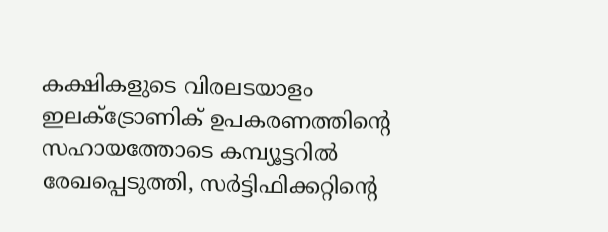കക്ഷികളുടെ വിരലടയാളം ഇലക്‌ട്രോണിക് ഉപകരണത്തിന്റെ സഹായത്തോടെ കമ്പ്യൂട്ടറില്‍ രേഖപ്പെടുത്തി, സര്‍ട്ടിഫിക്കറ്റിന്റെ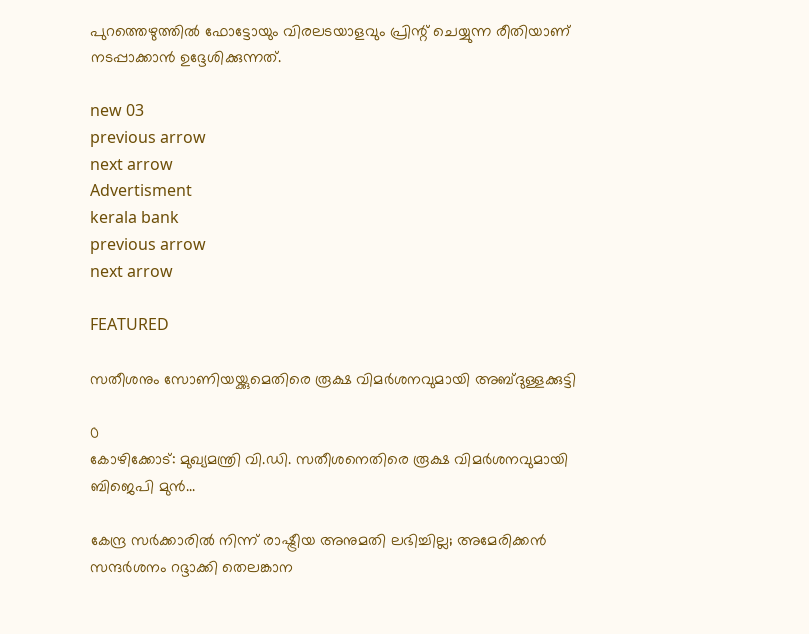പുറത്തെഴുത്തില്‍ ഫോട്ടോയും വിരലടയാളവും പ്രിന്റ് ചെയ്യുന്ന രീതിയാണ് നടപ്പാക്കാന്‍ ഉദ്ദേശിക്കുന്നത്.

new 03
previous arrow
next arrow
Advertisment
kerala bank
previous arrow
next arrow

FEATURED

സതീശനും സോണിയയ്ക്കുമെതിരെ രൂക്ഷ വിമർശനവുമായി അബ്ദുള്ളക്കുട്ടി

0
കോഴിക്കോട്: മുഖ്യമന്ത്രി വി.ഡി. സതീശനെതിരെ രൂക്ഷ വിമർശനവുമായി ബിജെപി മുൻ...

കേന്ദ്ര സർക്കാരിൽ നിന്ന് രാഷ്ട്രീയ അനുമതി ലഭിച്ചില്ല; അമേരിക്കൻ സന്ദർശനം റദ്ദാക്കി തെലങ്കാന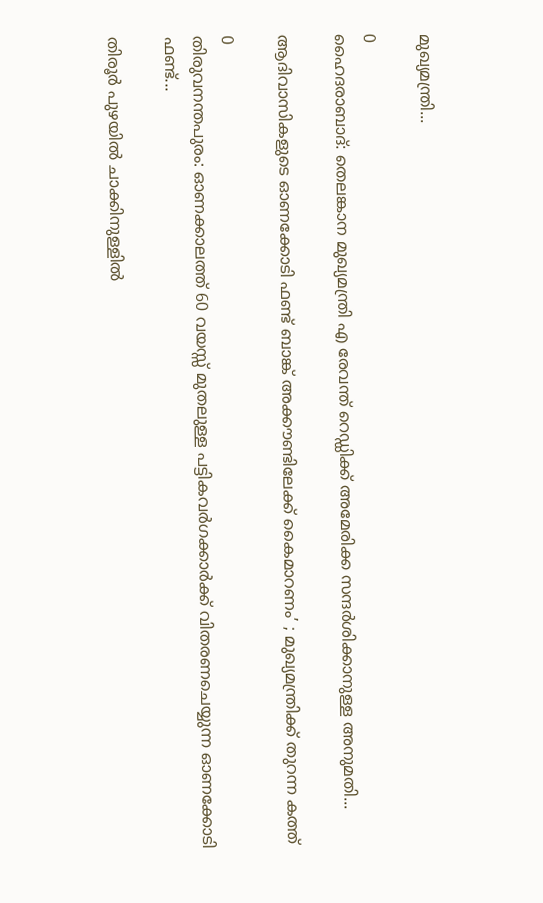മുഖ്യമന്ത്രി...

0
ഹൈദരാബാദ്: തെലങ്കാന മുഖ്യമന്ത്രി എ രേവന്ത് റെഡ്ഡിക്ക് അമേരിക്ക സന്ദർശിക്കാനുള്ള അനുമതി...

ആദിവാസികളുടെ ഓണക്കോടി ഫണ്ട് ബാങ്ക് അക്കൗണ്ടിലേക്ക് കൈമാറണം’ ; മുഖ്യമന്ത്രിക്ക് തുറന്ന കത്ത്

0
തിരുവനന്തപുരം: ഓണക്കാലത്ത് 60 വയസ്സ് മുതലുള്ള പട്ടികവര്‍ഗക്കാര്‍ക്ക് വിതരണചെയ്യുന്ന ഓണക്കോടി ഫണ്ട്...

തിരൂർ പുഴയിൽ ചാക്കിനുള്ളിൽ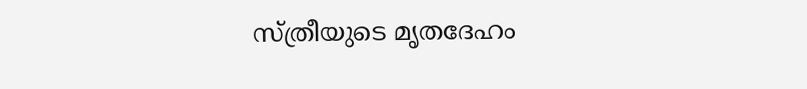സ്ത്രീയുടെ മൃതദേഹം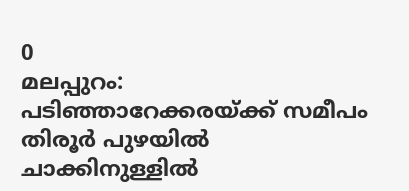0
മലപ്പുറം: പടിഞ്ഞാറേക്കരയ്ക്ക് സമീപം തിരൂർ പുഴയിൽ ചാക്കിനുള്ളിൽ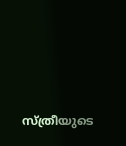സ്ത്രീയുടെ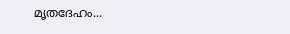മൃതദേഹം...